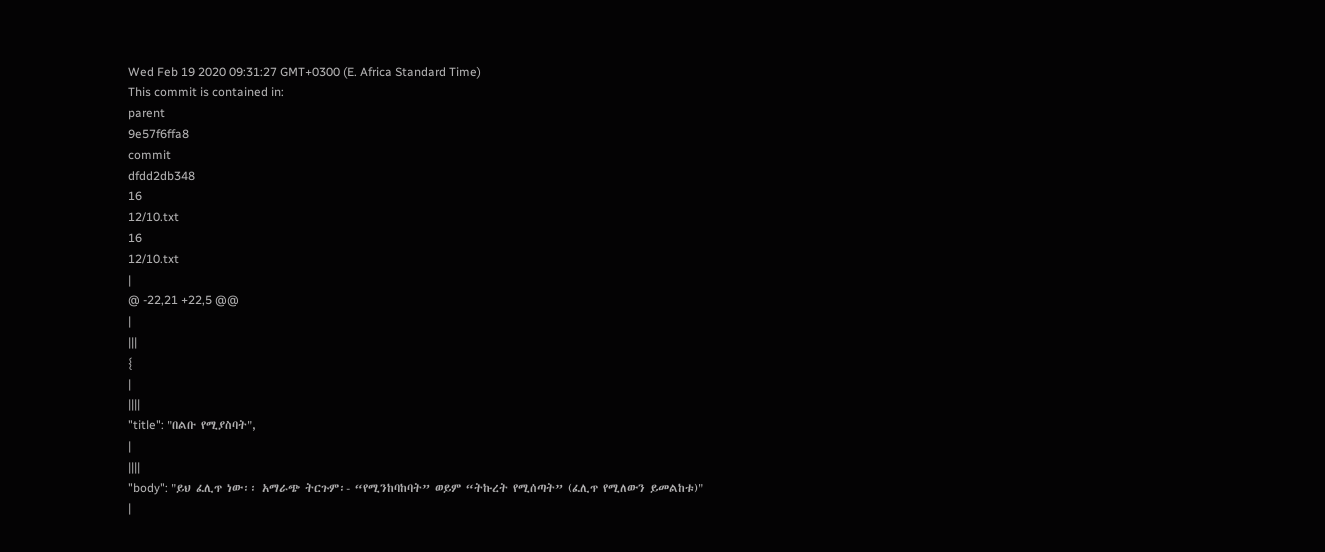Wed Feb 19 2020 09:31:27 GMT+0300 (E. Africa Standard Time)
This commit is contained in:
parent
9e57f6ffa8
commit
dfdd2db348
16
12/10.txt
16
12/10.txt
|
@ -22,21 +22,5 @@
|
|||
{
|
||||
"title": "በልቡ የሚያስባት",
|
||||
"body": "ይህ ፈሊጥ ነው፡፡ አማራጭ ትርጉም፡- “የሚንከባከባት” ወይም “ትኩረት የሚሰጣት” (ፈሊጥ የሚለውን ይመልከቱ)"
|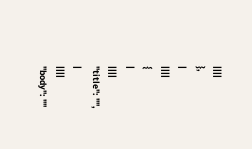||||
},
|
||||
{
|
||||
"title": "",
|
||||
"body": ""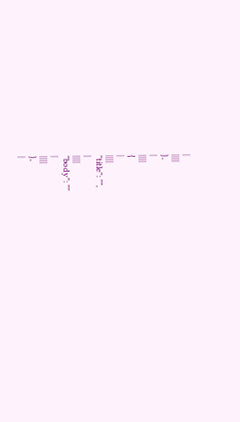|
||||
},
|
||||
{
|
||||
"title": "",
|
||||
"body": ""
|
||||
},
|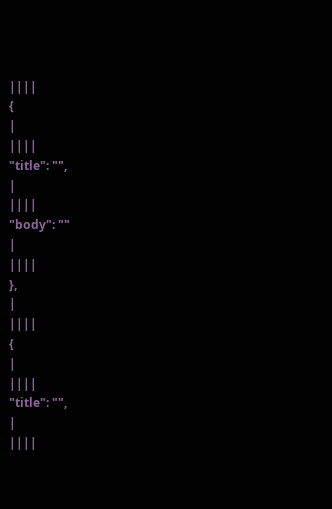||||
{
|
||||
"title": "",
|
||||
"body": ""
|
||||
},
|
||||
{
|
||||
"title": "",
|
||||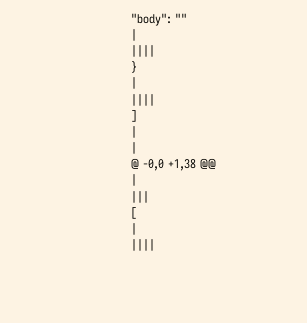"body": ""
|
||||
}
|
||||
]
|
|
@ -0,0 +1,38 @@
|
|||
[
|
||||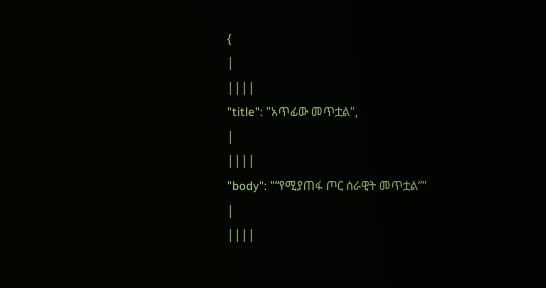{
|
||||
"title": "አጥፊው መጥቷል",
|
||||
"body": "“የሚያጠፋ ጦር ሰራዊት መጥቷል”"
|
||||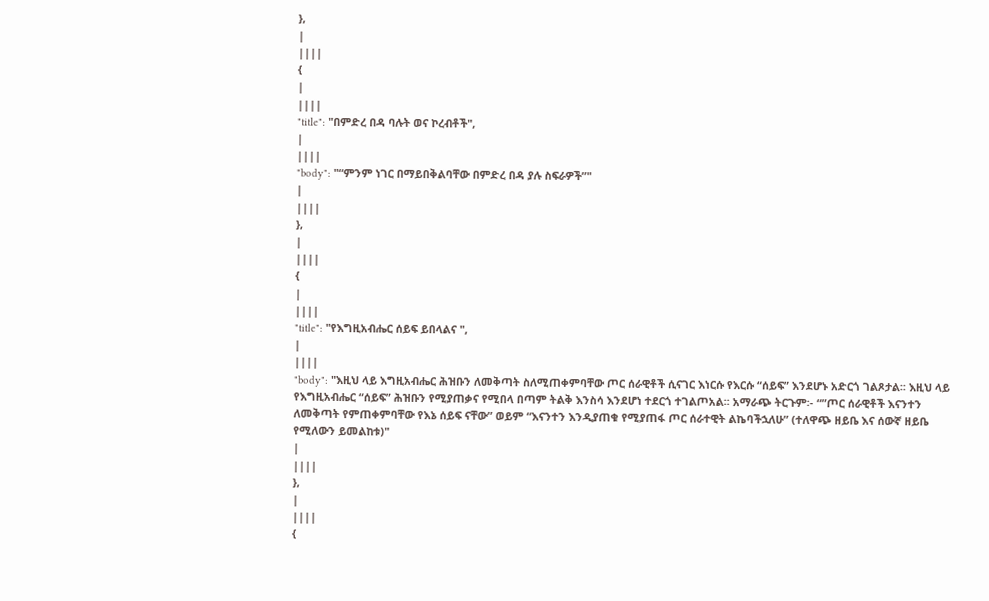},
|
||||
{
|
||||
"title": "በምድረ በዳ ባሉት ወና ኮረብቶች",
|
||||
"body": "“ምንም ነገር በማይበቅልባቸው በምድረ በዳ ያሉ ስፍራዎች”"
|
||||
},
|
||||
{
|
||||
"title": "የእግዚአብሔር ሰይፍ ይበላልና ",
|
||||
"body": "እዚህ ላይ እግዚአብሔር ሕዝቡን ለመቅጣት ስለሚጠቀምባቸው ጦር ሰራዊቶች ሲናገር እነርሱ የእርሱ “ሰይፍ” እንደሆኑ አድርጎ ገልጾታል፡፡ እዚህ ላይ የእግዚአብሔር “ሰይፍ” ሕዝቡን የሚያጠቃና የሚበላ በጣም ትልቅ እንስሳ እንደሆነ ተደርጎ ተገልጦአል፡፡ አማራጭ ትርጉም፡- “”ጦር ሰራዊቶች እናንተን ለመቅጣት የምጠቀምባቸው የእኔ ሰይፍ ናቸው” ወይም “እናንተን እንዲያጠቁ የሚያጠፋ ጦር ሰራተዊት ልኬባችኋለሁ” (ተለዋጭ ዘይቤ እና ሰውኛ ዘይቤ የሚለውን ይመልከቱ)"
|
||||
},
|
||||
{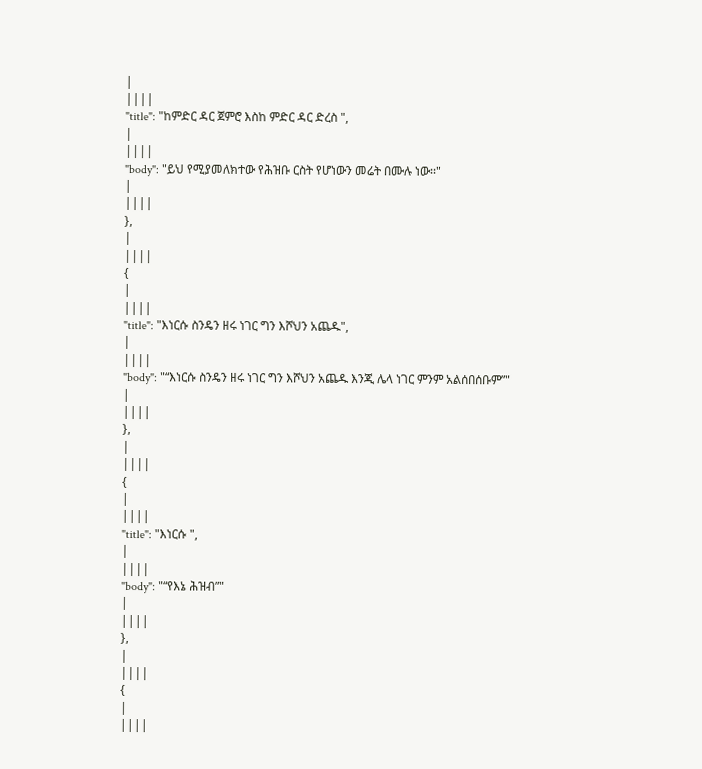|
||||
"title": "ከምድር ዳር ጀምሮ እስከ ምድር ዳር ድረስ ",
|
||||
"body": "ይህ የሚያመለክተው የሕዝቡ ርስት የሆነውን መሬት በሙሉ ነው፡፡"
|
||||
},
|
||||
{
|
||||
"title": "እነርሱ ስንዴን ዘሩ ነገር ግን እሾህን አጨዱ",
|
||||
"body": "“እነርሱ ስንዴን ዘሩ ነገር ግን እሾህን አጨዱ እንጂ ሌላ ነገር ምንም አልሰበሰቡም”"
|
||||
},
|
||||
{
|
||||
"title": "እነርሱ ",
|
||||
"body": "“የእኔ ሕዝብ”"
|
||||
},
|
||||
{
|
||||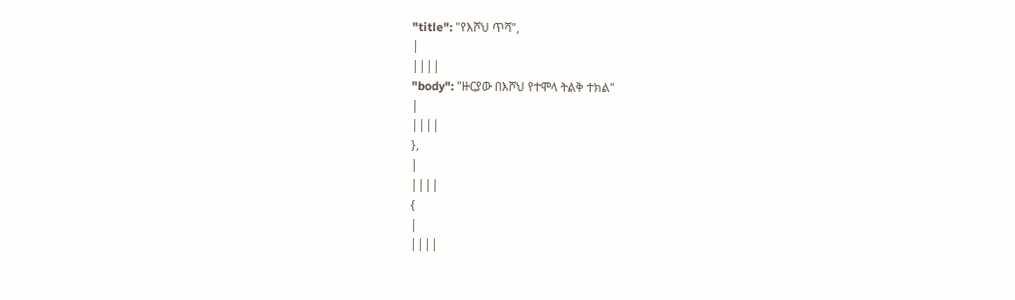"title": "የእሾህ ጥሻ",
|
||||
"body": "ዙርያው በእሾህ የተሞላ ትልቅ ተክል"
|
||||
},
|
||||
{
|
||||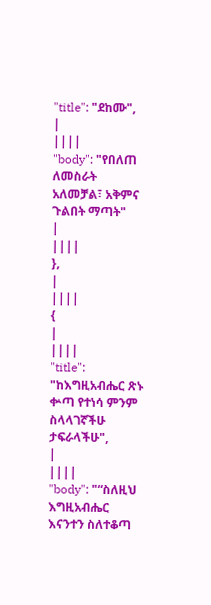"title": "ደከሙ",
|
||||
"body": "የበለጠ ለመስራት አለመቻል፣ አቅምና ጉልበት ማጣት"
|
||||
},
|
||||
{
|
||||
"title": "ከእግዚአብሔር ጽኑ ቍጣ የተነሳ ምንም ስላላገኛችሁ ታፍራላችሁ",
|
||||
"body": "“ስለዚህ እግዚአብሔር እናንተን ስለተቆጣ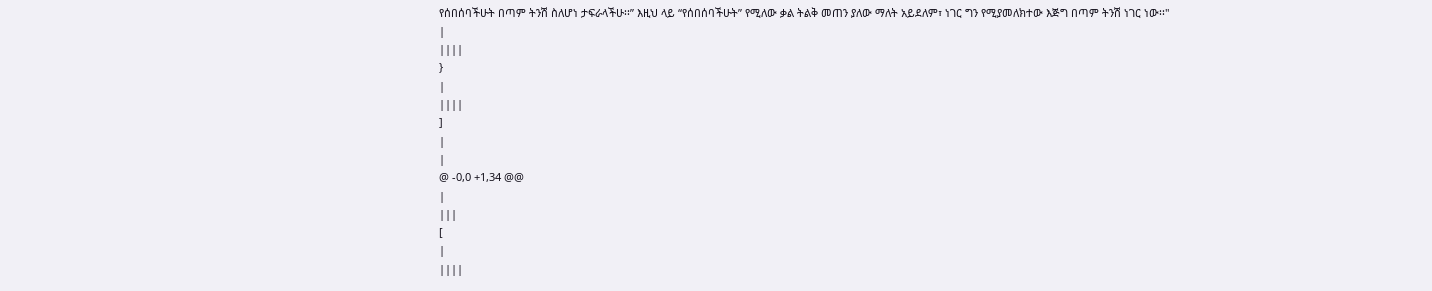የሰበሰባችሁት በጣም ትንሽ ስለሆነ ታፍራላችሁ፡፡” እዚህ ላይ “የሰበሰባችሁት” የሚለው ቃል ትልቅ መጠን ያለው ማለት አይደለም፣ ነገር ግን የሚያመለክተው እጅግ በጣም ትንሽ ነገር ነው፡፡"
|
||||
}
|
||||
]
|
|
@ -0,0 +1,34 @@
|
|||
[
|
||||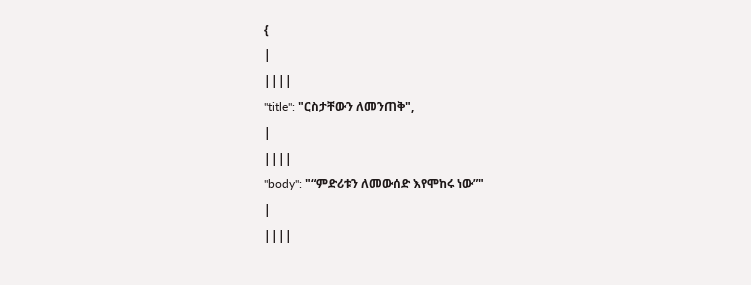{
|
||||
"title": "ርስታቸውን ለመንጠቅ",
|
||||
"body": "“ምድሪቱን ለመውሰድ እየሞከሩ ነው”"
|
||||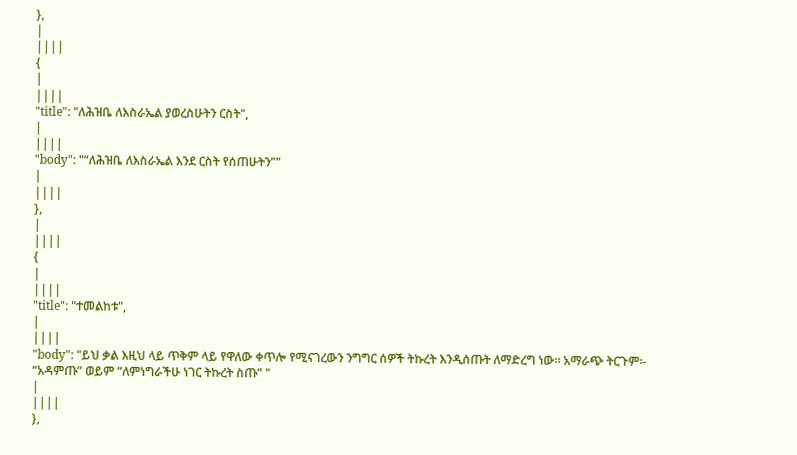},
|
||||
{
|
||||
"title": "ለሕዝቤ ለእስራኤል ያወረስሁትን ርስት",
|
||||
"body": "“ለሕዝቤ ለእስራኤል እንደ ርስት የሰጠሁትን”"
|
||||
},
|
||||
{
|
||||
"title": "ተመልከቱ",
|
||||
"body": "ይህ ቃል እዚህ ላይ ጥቅም ላይ የዋለው ቀጥሎ የሚናገረውን ንግግር ሰዎች ትኩረት እንዲሰጡት ለማድረግ ነው፡፡ አማራጭ ትርጉም፡- “አዳምጡ” ወይም “ለምነግራችሁ ነገር ትኩረት ስጡ” "
|
||||
},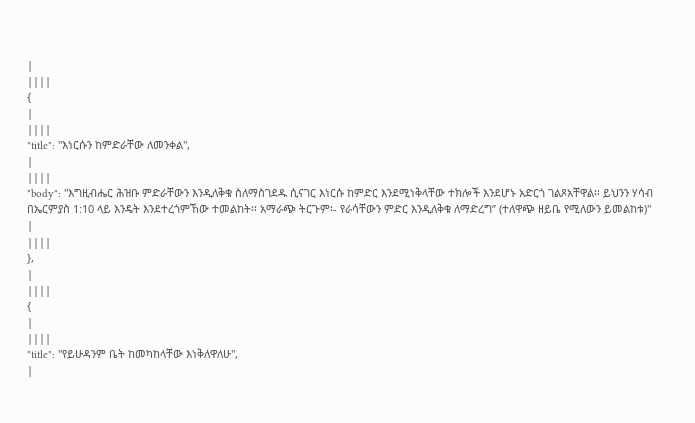|
||||
{
|
||||
"title": "እነርሱን ከምድራቸው ለመንቀል",
|
||||
"body": "እግዚብሔር ሕዝቡ ምድራቸውን እንዲለቅቁ ስለማስገደዱ ሲናገር እነርሱ ከምድር እንደሚነቅላቸው ተክሎች እንደሆኑ አድርጎ ገልጾአቸዋል፡፡ ይህንን ሃሳብ በኤርምያስ 1:10 ላይ እንዴት እንደተረጎምኸው ተመልከት፡፡ አማራጭ ትርጉም፡- የራሳቸውን ምድር እንዲለቅቁ ለማድረግ” (ተለዋጭ ዘይቤ የሚለውን ይመልከቱ)"
|
||||
},
|
||||
{
|
||||
"title": "የይሁዳንም ቤት ከመካከላቸው እነቅለዋለሁ",
|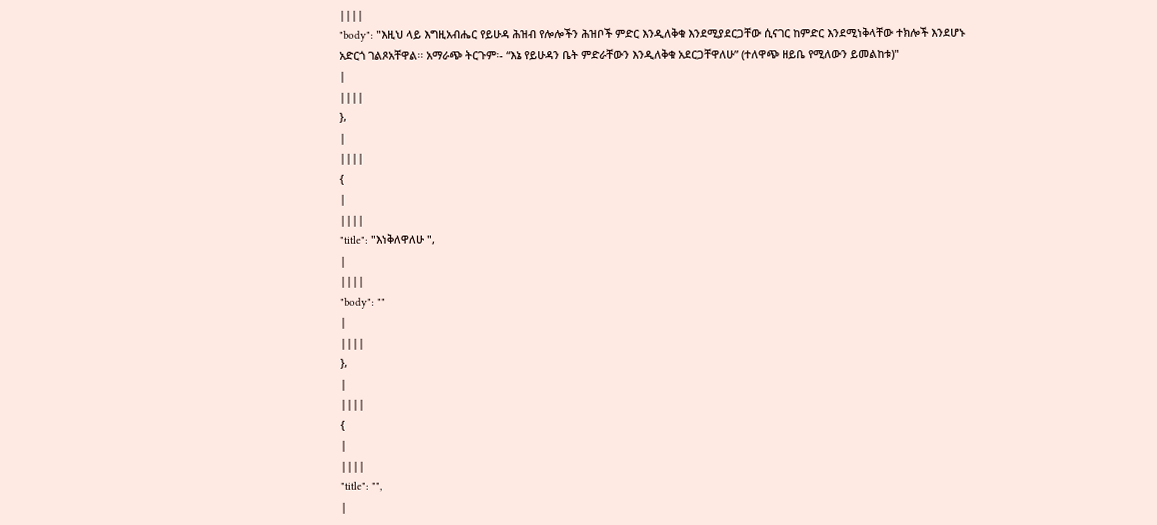||||
"body": "እዚህ ላይ እግዚአብሔር የይሁዳ ሕዝብ የሎሎችን ሕዝቦች ምድር እንዲለቅቁ እንደሚያደርጋቸው ሲናገር ከምድር እንደሚነቅላቸው ተክሎች እንደሆኑ አድርጎ ገልጾአቸዋል፡፡ አማራጭ ትርጉም፡- “እኔ የይሁዳን ቤት ምድራቸውን እንዲለቅቁ አደርጋቸዋለሁ” (ተለዋጭ ዘይቤ የሚለውን ይመልከቱ)"
|
||||
},
|
||||
{
|
||||
"title": "እነቅለዋለሁ ",
|
||||
"body": ""
|
||||
},
|
||||
{
|
||||
"title": "",
|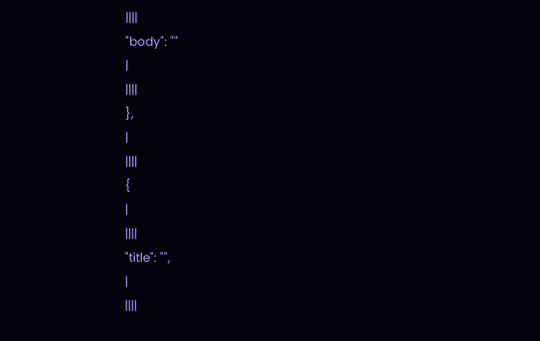||||
"body": ""
|
||||
},
|
||||
{
|
||||
"title": "",
|
||||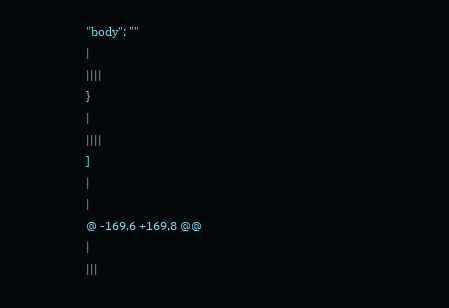"body": ""
|
||||
}
|
||||
]
|
|
@ -169,6 +169,8 @@
|
|||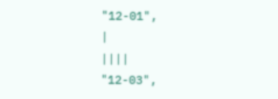"12-01",
|
||||
"12-03",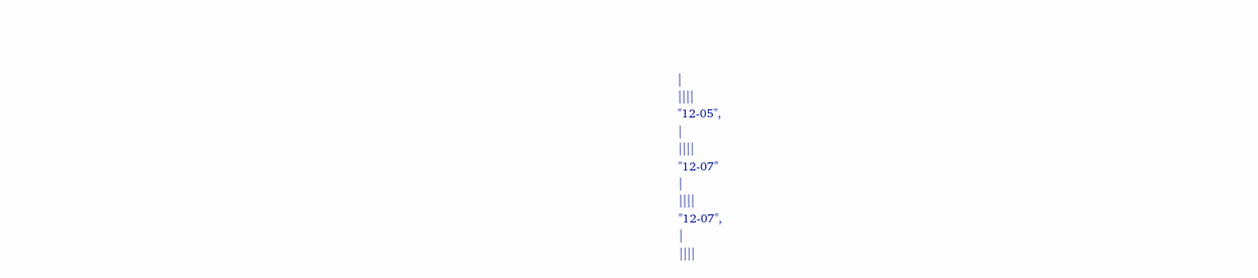|
||||
"12-05",
|
||||
"12-07"
|
||||
"12-07",
|
||||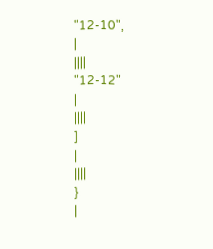"12-10",
|
||||
"12-12"
|
||||
]
|
||||
}
|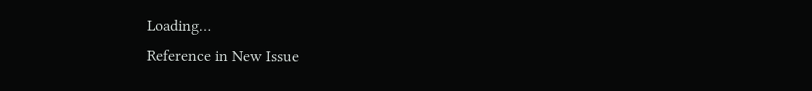Loading…
Reference in New Issue